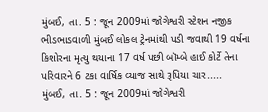મુંબઈ, તા. 5 : જૂન 2009માં જોગેશ્વરી સ્ટેશન નજીક ભીડભાડવાળી મુંબઈ લોકલ ટ્રેનમાંથી પડી જવાથી 19 વર્ષના કિશોરના મૃત્યુ થયાના 17 વર્ષ પછી બૉમ્બે હાઈ કોર્ટે તેના પરિવારને 6 ટકા વાર્ષિક વ્યાજ સાથે રૂપિયા ચાર.....
મુંબઈ, તા. 5 : જૂન 2009માં જોગેશ્વરી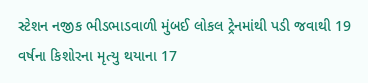સ્ટેશન નજીક ભીડભાડવાળી મુંબઈ લોકલ ટ્રેનમાંથી પડી જવાથી 19 વર્ષના કિશોરના મૃત્યુ થયાના 17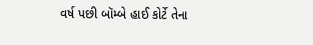વર્ષ પછી બૉમ્બે હાઈ કોર્ટે તેના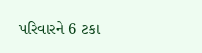પરિવારને 6 ટકા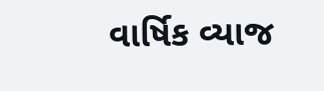વાર્ષિક વ્યાજ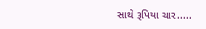સાથે રૂપિયા ચાર.....